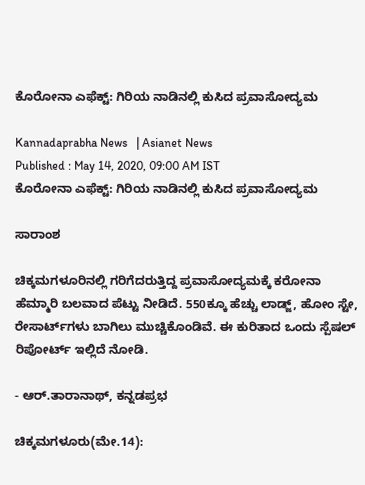ಕೊರೋನಾ ಎಫೆಕ್ಟ್: ಗಿರಿಯ ನಾಡಿನಲ್ಲಿ ಕುಸಿದ ಪ್ರವಾಸೋದ್ಯಮ

Kannadaprabha News   | Asianet News
Published : May 14, 2020, 09:00 AM IST
ಕೊರೋನಾ ಎಫೆಕ್ಟ್: ಗಿರಿಯ ನಾಡಿನಲ್ಲಿ ಕುಸಿದ ಪ್ರವಾಸೋದ್ಯಮ

ಸಾರಾಂಶ

ಚಿಕ್ಕಮಗಳೂರಿನಲ್ಲಿ ಗರಿಗೆದರುತ್ತಿದ್ದ ಪ್ರವಾಸೋದ್ಯಮಕ್ಕೆ ಕರೋನಾ ಹೆಮ್ಮಾರಿ ಬಲವಾದ ಪೆಟ್ಟು ನೀಡಿದೆ. 550ಕ್ಕೂ ಹೆಚ್ಚು ಲಾಡ್ಜ್‌, ಹೋಂ ಸ್ಟೇ, ರೇಸಾರ್ಟ್‌ಗಳು ಬಾಗಿಲು ಮುಚ್ಚಿಕೊಂಡಿವೆ. ಈ ಕುರಿತಾದ ಒಂದು ಸ್ಪೆಷಲ್ ರಿಪೋರ್ಟ್ ಇಲ್ಲಿದೆ ನೋಡಿ.

- ಆರ್‌.ತಾರಾನಾಥ್‌, ಕನ್ನಡಪ್ರಭ

ಚಿಕ್ಕಮಗಳೂರು(ಮೇ.14):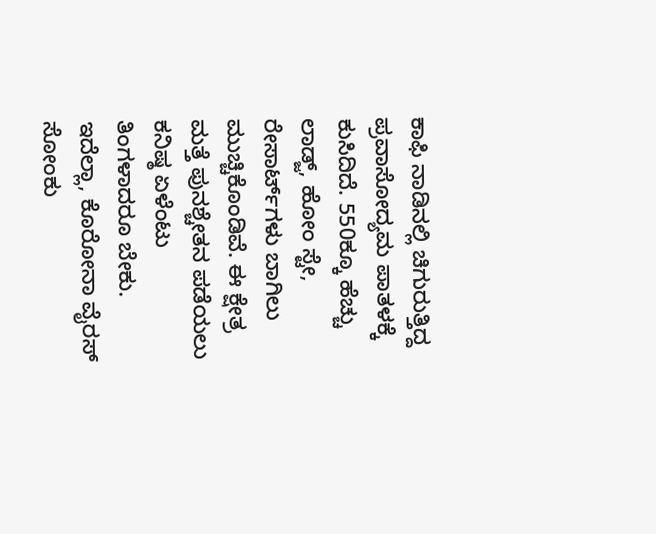ಕಾಫಿ ನಾಡಿನಲ್ಲಿ ಚಿಗುರುತ್ತಿದ್ದ ಪ್ರವಾಸೋದ್ಯಮ ಪಾತಳಕ್ಕೆ ಕುಸಿದಿದೆ. 550ಕ್ಕೂ ಹೆಚ್ಚು ಲಾಡ್ಜ್‌, ಹೋಂ ಸ್ಟೇ, ರೇಸಾರ್ಟ್‌ಗಳು ಬಾಗಿಲು ಮುಚ್ಚಿಕೊಂಡಿವೆ. ಈ ಕ್ಷೇತ್ರ ಮತ್ತೆ ಪುನಶ್ಚೇತನ ಪಡೆಯಲು ಕನಿಷ್ಠ ಏಳೆಂಟು ತಿಂಗಳಾದರೂ ಬೇಕು. ಇದೆಲ್ಲಾ, ಕೊರೋನಾ ವೈರಸ್‌ ಸೋಂಕು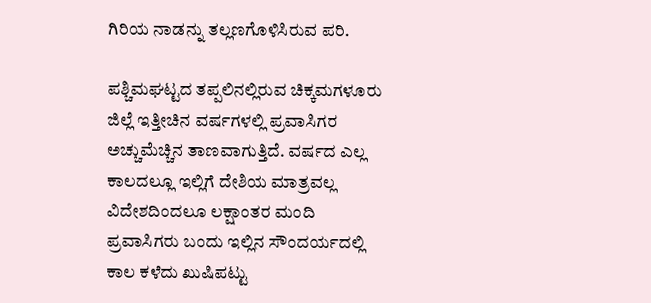ಗಿರಿಯ ನಾಡನ್ನು ತಲ್ಲಣಗೊಳಿಸಿರುವ ಪರಿ.

ಪಶ್ಚಿಮಘಟ್ಟದ ತಪ್ಪಲಿನಲ್ಲಿರುವ ಚಿಕ್ಕಮಗಳೂರು ಜಿಲ್ಲೆ ಇತ್ತೀಚಿನ ವರ್ಷಗಳಲ್ಲಿ ಪ್ರವಾಸಿಗರ ಅಚ್ಚುಮೆಚ್ಚಿನ ತಾಣವಾಗುತ್ತಿದೆ. ವರ್ಷದ ಎಲ್ಲ ಕಾಲದಲ್ಲೂ ಇಲ್ಲಿಗೆ ದೇಶಿಯ ಮಾತ್ರವಲ್ಲ ವಿದೇಶದಿಂದಲೂ ಲಕ್ಷಾಂತರ ಮಂದಿ ಪ್ರವಾಸಿಗರು ಬಂದು ಇಲ್ಲಿನ ಸೌಂದರ್ಯದಲ್ಲಿ ಕಾಲ ಕಳೆದು ಖುಷಿಪಟ್ಟು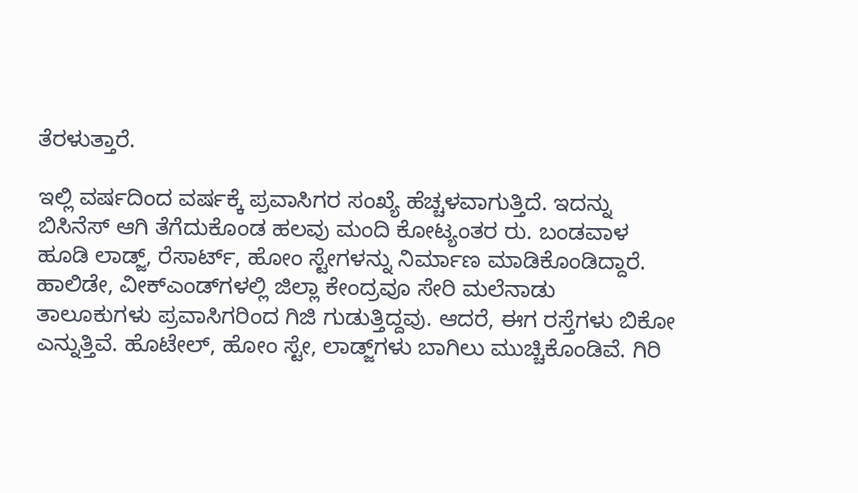ತೆರಳುತ್ತಾರೆ.

ಇಲ್ಲಿ ವರ್ಷದಿಂದ ವರ್ಷಕ್ಕೆ ಪ್ರವಾಸಿಗರ ಸಂಖ್ಯೆ ಹೆಚ್ಚಳವಾಗುತ್ತಿದೆ. ಇದನ್ನು ಬಿಸಿನೆಸ್‌ ಆಗಿ ತೆಗೆದುಕೊಂಡ ಹಲವು ಮಂದಿ ಕೋಟ್ಯಂತರ ರು. ಬಂಡವಾಳ ಹೂಡಿ ಲಾಡ್ಜ್‌, ರೆಸಾರ್ಟ್‌, ಹೋಂ ಸ್ಟೇಗಳನ್ನು ನಿರ್ಮಾಣ ಮಾಡಿಕೊಂಡಿದ್ದಾರೆ. ಹಾಲಿಡೇ, ವೀಕ್‌ಎಂಡ್‌ಗಳಲ್ಲಿ ಜಿಲ್ಲಾ ಕೇಂದ್ರವೂ ಸೇರಿ ಮಲೆನಾಡು ತಾಲೂಕುಗಳು ಪ್ರವಾಸಿಗರಿಂದ ಗಿಜಿ ಗುಡುತ್ತಿದ್ದವು. ಆದರೆ, ಈಗ ರಸ್ತೆಗಳು ಬಿಕೋ ಎನ್ನುತ್ತಿವೆ. ಹೊಟೇಲ್‌, ಹೋಂ ಸ್ಟೇ, ಲಾಡ್ಜ್‌ಗಳು ಬಾಗಿಲು ಮುಚ್ಚಿಕೊಂಡಿವೆ. ಗಿರಿ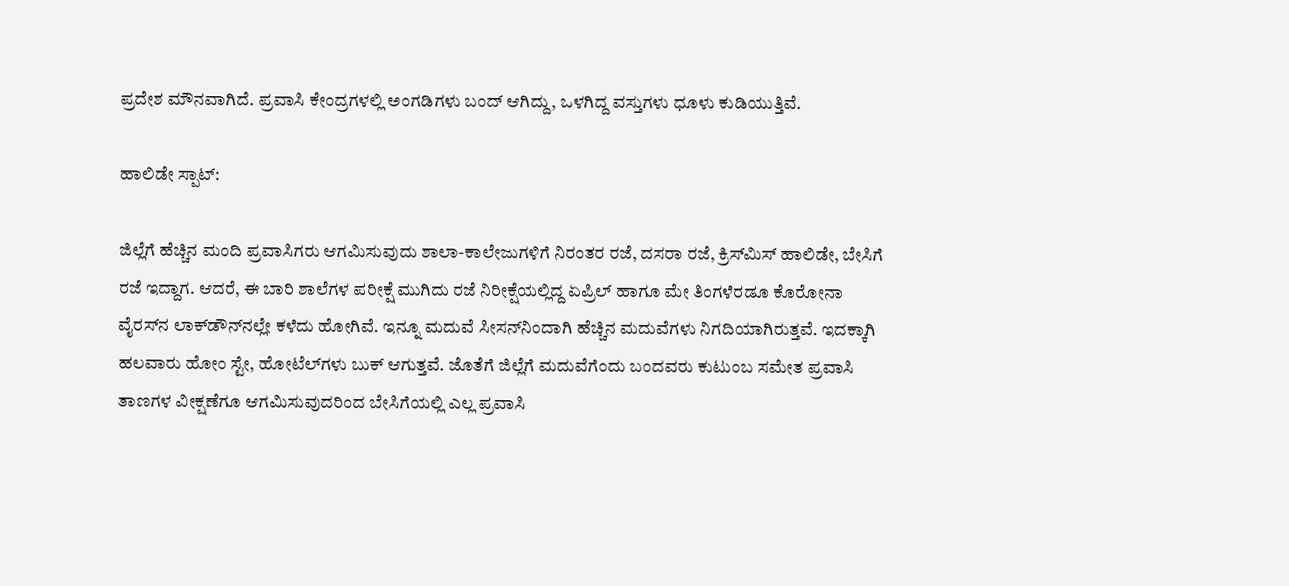ಪ್ರದೇಶ ಮೌನವಾಗಿದೆ. ಪ್ರವಾಸಿ ಕೇಂದ್ರಗಳಲ್ಲಿ ಅಂಗಡಿಗಳು ಬಂದ್‌ ಆಗಿದ್ದು, ಒಳಗಿದ್ದ ವಸ್ತುಗಳು ಧೂಳು ಕುಡಿಯುತ್ತಿವೆ.

ಹಾಲಿಡೇ ಸ್ಪಾಟ್‌:

ಜಿಲ್ಲೆಗೆ ಹೆಚ್ಚಿನ ಮಂದಿ ಪ್ರವಾಸಿಗರು ಆಗಮಿಸುವುದು ಶಾಲಾ-ಕಾಲೇಜುಗಳಿಗೆ ನಿರಂತರ ರಜೆ, ದಸರಾ ರಜೆ, ಕ್ರಿಸ್‌ಮಿಸ್‌ ಹಾಲಿಡೇ, ಬೇಸಿಗೆ ರಜೆ ಇದ್ದಾಗ. ಆದರೆ, ಈ ಬಾರಿ ಶಾಲೆಗಳ ಪರೀಕ್ಷೆ ಮುಗಿದು ರಜೆ ನಿರೀಕ್ಷೆಯಲ್ಲಿದ್ದ ಏಪ್ರಿಲ್‌ ಹಾಗೂ ಮೇ ತಿಂಗಳೆರಡೂ ಕೊರೋನಾ ವೈರಸ್‌ನ ಲಾಕ್‌ಡೌನ್‌ನಲ್ಲೇ ಕಳೆದು ಹೋಗಿವೆ. ಇನ್ನೂ ಮದುವೆ ಸೀಸನ್‌ನಿಂದಾಗಿ ಹೆಚ್ಚಿನ ಮದುವೆಗಳು ನಿಗದಿಯಾಗಿರುತ್ತವೆ. ಇದಕ್ಕಾಗಿ ಹಲವಾರು ಹೋಂ ಸ್ಟೇ, ಹೋಟೆಲ್‌ಗಳು ಬುಕ್‌ ಆಗುತ್ತವೆ. ಜೊತೆಗೆ ಜಿಲ್ಲೆಗೆ ಮದುವೆಗೆಂದು ಬಂದವರು ಕುಟುಂಬ ಸಮೇತ ಪ್ರವಾಸಿ ತಾಣಗಳ ವೀಕ್ಷಣೆಗೂ ಆಗಮಿಸುವುದರಿಂದ ಬೇಸಿಗೆಯಲ್ಲಿ ಎಲ್ಲ ಪ್ರವಾಸಿ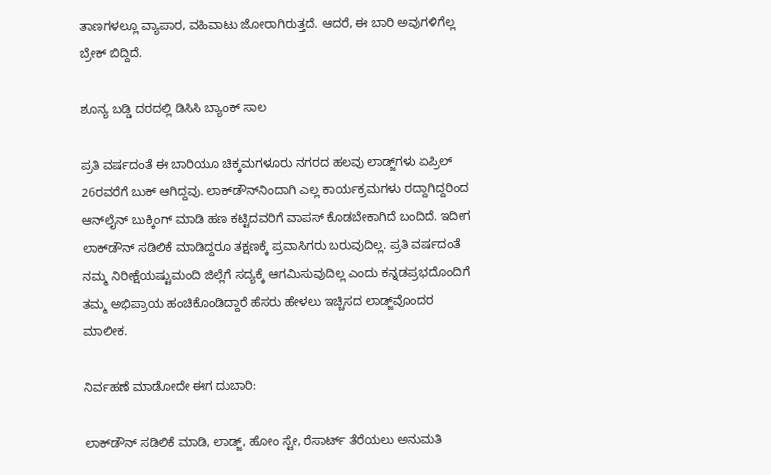ತಾಣಗಳಲ್ಲೂ ವ್ಯಾಪಾರ, ವಹಿವಾಟು ಜೋರಾಗಿರುತ್ತದೆ. ಆದರೆ, ಈ ಬಾರಿ ಅವುಗಳಿಗೆಲ್ಲ ಬ್ರೇಕ್‌ ಬಿದ್ದಿದೆ.

ಶೂನ್ಯ ಬಡ್ಡಿ ದರದಲ್ಲಿ ಡಿಸಿಸಿ ಬ್ಯಾಂಕ್‌ ಸಾಲ

ಪ್ರತಿ ವರ್ಷದಂತೆ ಈ ಬಾರಿಯೂ ಚಿಕ್ಕಮಗಳೂರು ನಗರದ ಹಲವು ಲಾಡ್ಜ್‌ಗಳು ಏಪ್ರಿಲ್‌ 26ರವರೆಗೆ ಬುಕ್‌ ಆಗಿದ್ದವು. ಲಾಕ್‌ಡೌನ್‌ನಿಂದಾಗಿ ಎಲ್ಲ ಕಾರ್ಯಕ್ರಮಗಳು ರದ್ದಾಗಿದ್ದರಿಂದ ಆನ್‌ಲೈನ್‌ ಬುಕ್ಕಿಂಗ್‌ ಮಾಡಿ ಹಣ ಕಟ್ಟಿದವರಿಗೆ ವಾಪಸ್‌ ಕೊಡಬೇಕಾಗಿದೆ ಬಂದಿದೆ. ಇದೀಗ ಲಾಕ್‌ಡೌನ್‌ ಸಡಿಲಿಕೆ ಮಾಡಿದ್ದರೂ ತಕ್ಷಣಕ್ಕೆ ಪ್ರವಾಸಿಗರು ಬರುವುದಿಲ್ಲ. ಪ್ರತಿ ವರ್ಷದಂತೆ ನಮ್ಮ ನಿರೀಕ್ಷೆಯಷ್ಟುಮಂದಿ ಜಿಲ್ಲೆಗೆ ಸದ್ಯಕ್ಕೆ ಆಗಮಿಸುವುದಿಲ್ಲ ಎಂದು ಕನ್ನಡಪ್ರಭದೊಂದಿಗೆ ತಮ್ಮ ಅಭಿಪ್ರಾಯ ಹಂಚಿಕೊಂಡಿದ್ದಾರೆ ಹೆಸರು ಹೇಳಲು ಇಚ್ಚಿಸದ ಲಾಡ್ಜ್‌ವೊಂದರ ಮಾಲೀಕ.

ನಿರ್ವಹಣೆ ಮಾಡೋದೇ ಈಗ ದುಬಾರಿ:

ಲಾಕ್‌ಡೌನ್‌ ಸಡಿಲಿಕೆ ಮಾಡಿ, ಲಾಡ್ಜ್‌, ಹೋಂ ಸ್ಟೇ, ರೆಸಾರ್ಟ್‌ ತೆರೆಯಲು ಅನುಮತಿ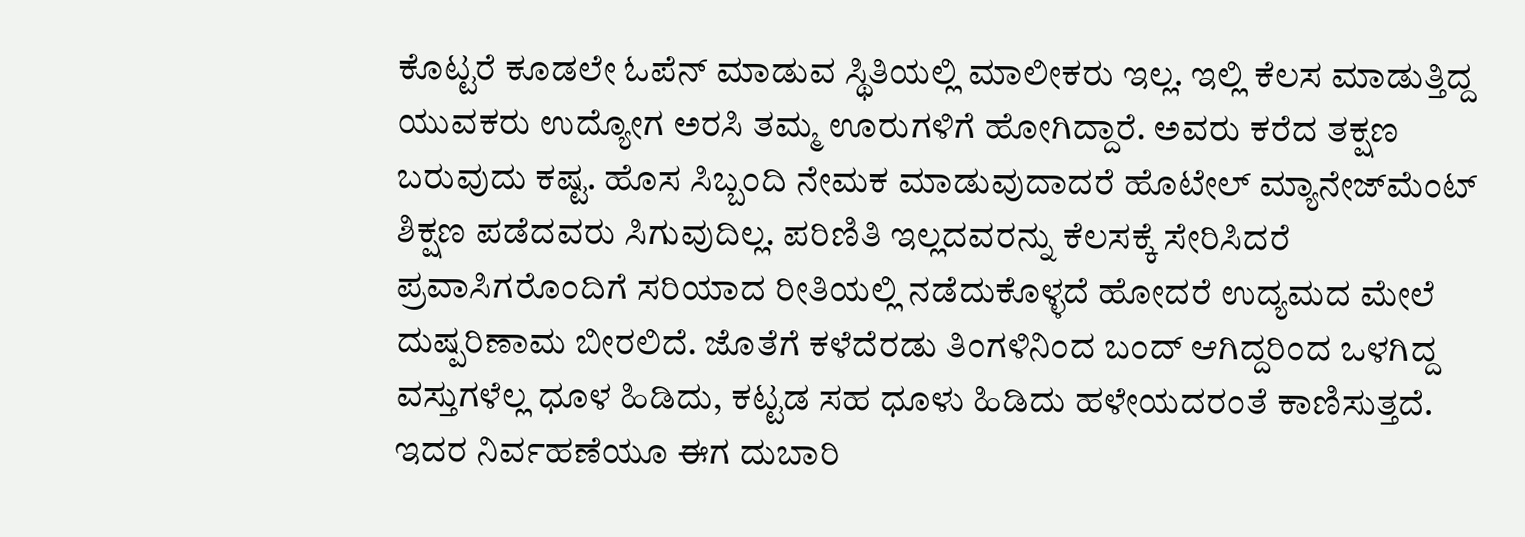ಕೊಟ್ಟರೆ ಕೂಡಲೇ ಓಪೆನ್‌ ಮಾಡುವ ಸ್ಥಿತಿಯಲ್ಲಿ ಮಾಲೀಕರು ಇಲ್ಲ. ಇಲ್ಲಿ ಕೆಲಸ ಮಾಡುತ್ತಿದ್ದ ಯುವಕರು ಉದ್ಯೋಗ ಅರಸಿ ತಮ್ಮ ಊರುಗಳಿಗೆ ಹೋಗಿದ್ದಾರೆ. ಅವರು ಕರೆದ ತಕ್ಷಣ ಬರುವುದು ಕಷ್ಟ. ಹೊಸ ಸಿಬ್ಬಂದಿ ನೇಮಕ ಮಾಡುವುದಾದರೆ ಹೊಟೇಲ್‌ ಮ್ಯಾನೇಜ್‌ಮೆಂಟ್‌ ಶಿಕ್ಷಣ ಪಡೆದವರು ಸಿಗುವುದಿಲ್ಲ. ಪರಿಣಿತಿ ಇಲ್ಲದವರನ್ನು ಕೆಲಸಕ್ಕೆ ಸೇರಿಸಿದರೆ ಪ್ರವಾಸಿಗರೊಂದಿಗೆ ಸರಿಯಾದ ರೀತಿಯಲ್ಲಿ ನಡೆದುಕೊಳ್ಳದೆ ಹೋದರೆ ಉದ್ಯಮದ ಮೇಲೆ ದುಷ್ಪರಿಣಾಮ ಬೀರಲಿದೆ. ಜೊತೆಗೆ ಕಳೆದೆರಡು ತಿಂಗಳಿನಿಂದ ಬಂದ್‌ ಆಗಿದ್ದರಿಂದ ಒಳಗಿದ್ದ ವಸ್ತುಗಳೆಲ್ಲ ಧೂಳ ಹಿಡಿದು, ಕಟ್ಟಡ ಸಹ ಧೂಳು ಹಿಡಿದು ಹಳೇಯದರಂತೆ ಕಾಣಿಸುತ್ತದೆ. ಇದರ ನಿರ್ವಹಣೆಯೂ ಈಗ ದುಬಾರಿ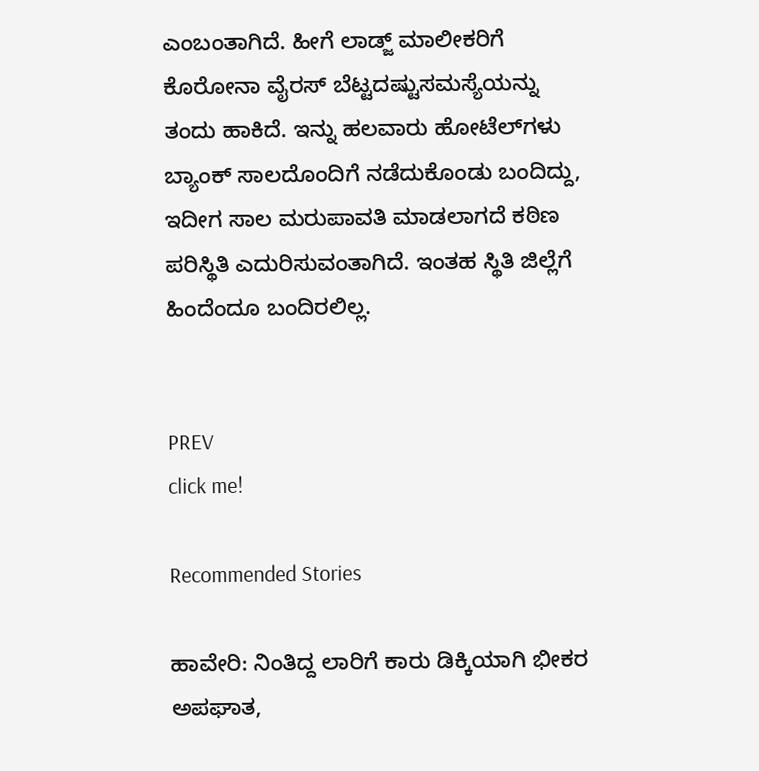ಎಂಬಂತಾಗಿದೆ. ಹೀಗೆ ಲಾಡ್ಜ್‌ ಮಾಲೀಕರಿಗೆ ಕೊರೋನಾ ವೈರಸ್‌ ಬೆಟ್ಟದಷ್ಟುಸಮಸ್ಯೆಯನ್ನು ತಂದು ಹಾಕಿದೆ. ಇನ್ನು ಹಲವಾರು ಹೋಟೆಲ್‌ಗಳು ಬ್ಯಾಂಕ್‌ ಸಾಲದೊಂದಿಗೆ ನಡೆದುಕೊಂಡು ಬಂದಿದ್ದು, ಇದೀಗ ಸಾಲ ಮರುಪಾವತಿ ಮಾಡಲಾಗದೆ ಕಠಿಣ ಪರಿಸ್ಥಿತಿ ಎದುರಿಸುವಂತಾಗಿದೆ. ಇಂತಹ ಸ್ಥಿತಿ ಜಿಲ್ಲೆಗೆ ಹಿಂದೆಂದೂ ಬಂದಿರಲಿಲ್ಲ.


PREV
click me!

Recommended Stories

ಹಾವೇರಿ: ನಿಂತಿದ್ದ ಲಾರಿಗೆ ಕಾರು ಡಿಕ್ಕಿಯಾಗಿ ಭೀಕರ ಅಪಘಾತ,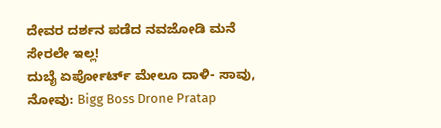ದೇವರ ದರ್ಶನ ಪಡೆದ ನವಜೋಡಿ ಮನೆ ಸೇರಲೇ ಇಲ್ಲ!
ದುಬೈ ಏರ್ಪೋರ್ಟ್ ಮೇಲೂ ದಾಳಿ- ಸಾವು, ನೋವು: Bigg Boss Drone Pratap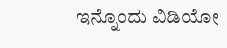ಇನ್ನೊಂದು ವಿಡಿಯೋ